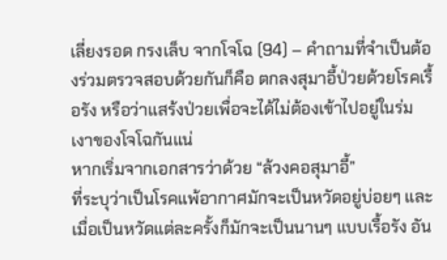เลี่ยงรอด กรงเล็บ จากโจโฉ (94) – คําถามที่จำเป็นต้องร่วมตรวจสอบด้วยกันก็คือ ตกลงสุมาอี้ป่วยด้วยโรคเรื้อรัง หรือว่าแสร้งป่วยเพื่อจะได้ไม่ต้องเข้าไปอยู่ในร่มเงาของโจโฉกันแน่
หากเริ่มจากเอกสารว่าด้วย “ล้วงคอสุมาอี้”
ที่ระบุว่าเป็นโรคแพ้อากาศมักจะเป็นหวัดอยู่บ่อยๆ และเมื่อเป็นหวัดแต่ละครั้งก็มักจะเป็นนานๆ แบบเรื้อรัง อัน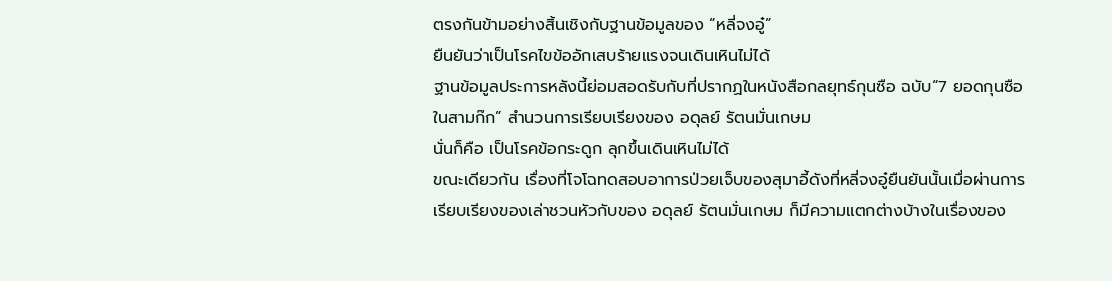ตรงกันข้ามอย่างสิ้นเชิงกับฐานข้อมูลของ “หลี่จงอู๋”
ยืนยันว่าเป็นโรคไขข้ออักเสบร้ายแรงจนเดินเหินไม่ได้
ฐานข้อมูลประการหลังนี้ย่อมสอดรับกับที่ปรากฏในหนังสือกลยุทธ์กุนซือ ฉบับ“7 ยอดกุนซือในสามก๊ก” สำนวนการเรียบเรียงของ อดุลย์ รัตนมั่นเกษม
นั่นก็คือ เป็นโรคข้อกระดูก ลุกขึ้นเดินเหินไม่ได้
ขณะเดียวกัน เรื่องที่โจโฉทดสอบอาการป่วยเจ็บของสุมาอี้ดังที่หลี่จงอู๋ยืนยันนั้นเมื่อผ่านการเรียบเรียงของเล่าชวนหัวกับของ อดุลย์ รัตนมั่นเกษม ก็มีความแตกต่างบ้างในเรื่องของ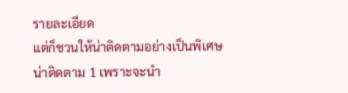รายละเอียด
แต่ก็ชวนให้น่าติดตามอย่างเป็นพิเศษ
น่าติดตาม 1 เพราะจะนำ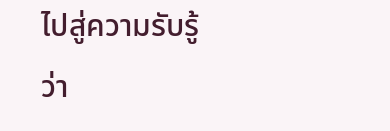ไปสู่ความรับรู้ว่า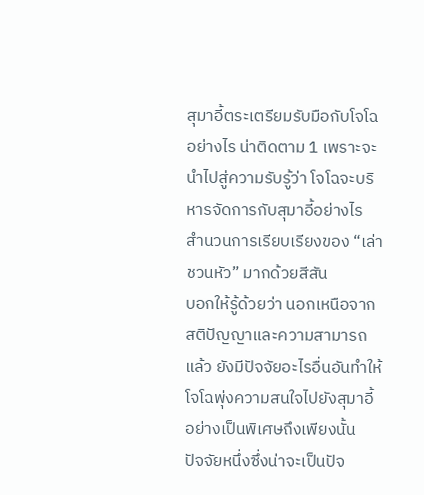สุมาอี้ตระเตรียมรับมือกับโจโฉอย่างไร น่าติดตาม 1 เพราะจะนำไปสู่ความรับรู้ว่า โจโฉจะบริหารจัดการกับสุมาอี้อย่างไร
สำนวนการเรียบเรียงของ “เล่าชวนหัว” มากด้วยสีสัน
บอกให้รู้ด้วยว่า นอกเหนือจากสติปัญญาและความสามารถแล้ว ยังมีปัจจัยอะไรอื่นอันทำให้โจโฉพุ่งความสนใจไปยังสุมาอี้อย่างเป็นพิเศษถึงเพียงนั้น
ปัจจัยหนึ่งซึ่งน่าจะเป็นปัจ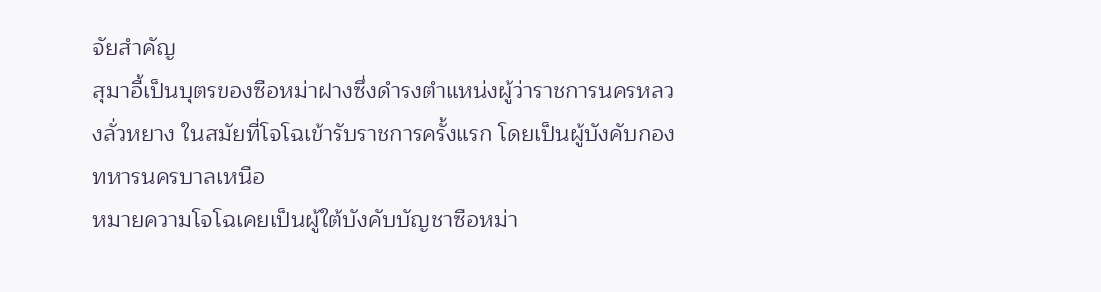จัยสำคัญ
สุมาอี้เป็นบุตรของซือหม่าฝางซึ่งดำรงตำแหน่งผู้ว่าราชการนครหลวงลั่วหยาง ในสมัยที่โจโฉเข้ารับราชการครั้งแรก โดยเป็นผู้บังคับกองทหารนครบาลเหนือ
หมายความโจโฉเคยเป็นผู้ใต้บังคับบัญชาซือหม่า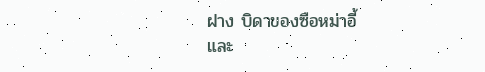ฝาง บิดาของซือหม่าอี้
และ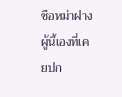ซือหม่าฝางผู้นี้เองที่เคยปก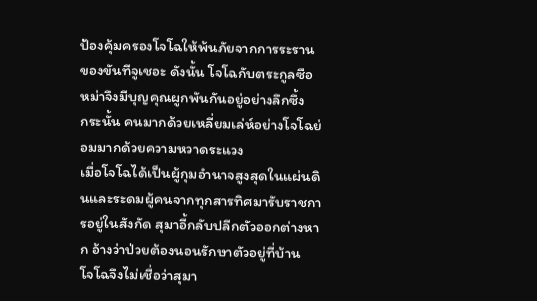ป้องคุ้มครองโจโฉให้พ้นภัยจากการระรานของขันทีจูเชอะ ดังนั้น โจโฉกับตระกูลซือหม่าจึงมีบุญคุณผูกพันกันอยู่อย่างลึกซึ้ง
กระนั้น คนมากด้วยเหลี่ยมเล่ห์อย่างโจโฉย่อมมากด้วยความหวาดระแวง
เมื่อโจโฉได้เป็นผู้กุมอำนาจสูงสุดในแผ่นดินและระดมผู้คนจากทุกสารทิศมารับราชการอยู่ในสังกัด สุมาอี้กลับปลีกตัวออกต่างหาก อ้างว่าป่วยต้องนอนรักษาตัวอยู่ที่บ้าน
โจโฉจึงไม่เชื่อว่าสุมา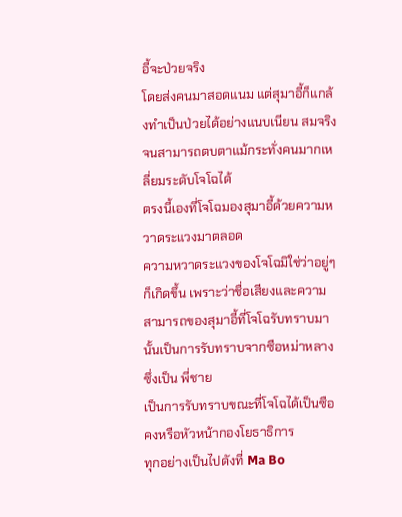อี้จะป่วยจริง
โดยส่งคนมาสอดแนม แต่สุมาอี้ก็แกล้งทำเป็นป่วยได้อย่างแนบเนียน สมจริงจนสามารถตบตาแม้กระทั่งคนมากเหลี่ยมระดับโจโฉได้
ตรงนี้เองที่โจโฉมองสุมาอี้ด้วยความหวาดระแวงมาตลอด
ความหวาดระแวงของโจโฉมิใช่ว่าอยู่ๆ ก็เกิดขึ้น เพราะว่าชื่อเสียงและความสามารถของสุมาอี้ที่โจโฉรับทราบมานั้นเป็นการรับทราบจากซือหม่าหลางซึ่งเป็น พี่ชาย
เป็นการรับทราบขณะที่โจโฉได้เป็นซือคงหรือหัวหน้ากองโยธาธิการ
ทุกอย่างเป็นไปดังที่ Ma Bo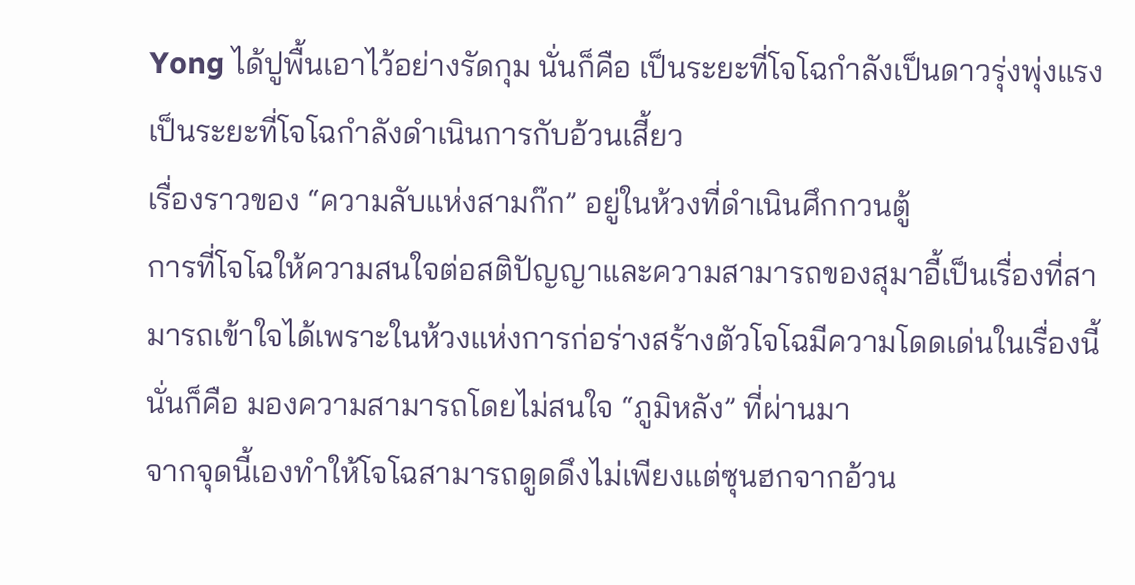Yong ได้ปูพื้นเอาไว้อย่างรัดกุม นั่นก็คือ เป็นระยะที่โจโฉกำลังเป็นดาวรุ่งพุ่งแรง เป็นระยะที่โจโฉกำลังดำเนินการกับอ้วนเสี้ยว
เรื่องราวของ “ความลับแห่งสามก๊ก” อยู่ในห้วงที่ดำเนินศึกกวนตู้
การที่โจโฉให้ความสนใจต่อสติปัญญาและความสามารถของสุมาอี้เป็นเรื่องที่สามารถเข้าใจได้เพราะในห้วงแห่งการก่อร่างสร้างตัวโจโฉมีความโดดเด่นในเรื่องนี้
นั่นก็คือ มองความสามารถโดยไม่สนใจ “ภูมิหลัง” ที่ผ่านมา
จากจุดนี้เองทำให้โจโฉสามารถดูดดึงไม่เพียงแต่ซุนฮกจากอ้วน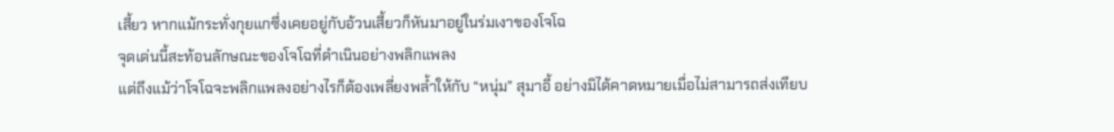เสี้ยว หากแม้กระทั่งกุยแกซึ่งเคยอยู่กับอ้วนเสี้ยวก็หันมาอยู่ในร่มเงาของโจโฉ
จุดเด่นนี้สะท้อนลักษณะของโจโฉที่ดำเนินอย่างพลิกแพลง
แต่ถึงแม้ว่าโจโฉจะพลิกแพลงอย่างไรก็ต้องเพลี่ยงพล้ำให้กับ “หนุ่ม” สุมาอี้ อย่างมิได้คาดหมายเมื่อไม่สามารถส่งเทียบ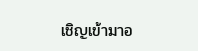เชิญเข้ามาอ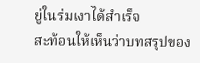ยู่ในร่มเงาได้สำเร็จ
สะท้อนให้เห็นว่าบทสรุปของ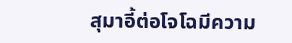สุมาอี้ต่อโจโฉมีความ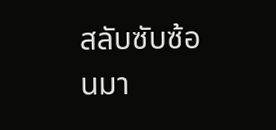สลับซับซ้อนมา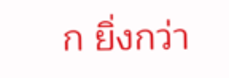ก ยิ่งกว่า